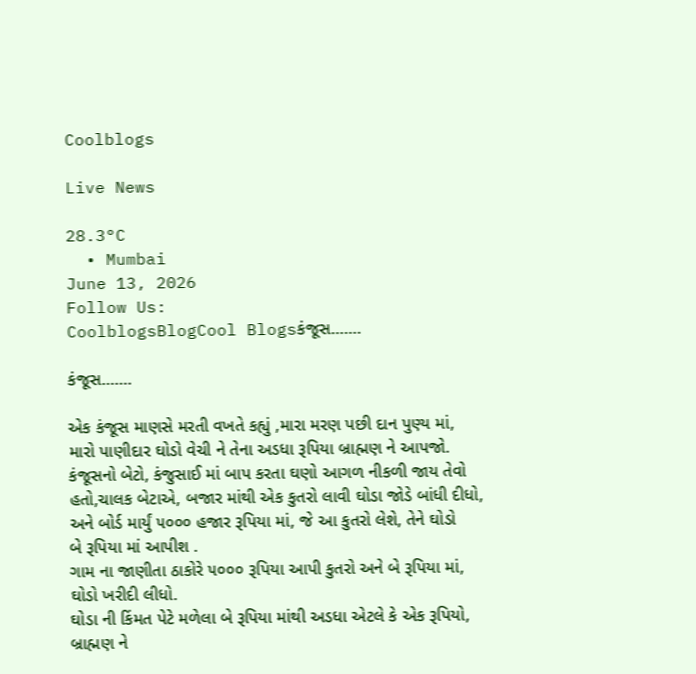Coolblogs

Live News

28.3°C
  • Mumbai
June 13, 2026
Follow Us:
CoolblogsBlogCool Blogsકંજૂસ…….

કંજૂસ…….

એક કંજૂસ માણસે મરતી વખતે કહ્યું ,મારા મરણ પછી દાન પુણ્ય માં,
મારો પાણીદાર ઘોડો વેચી ને તેના અડધા રૂપિયા બ્રાહ્મણ ને આપજો.
કંજૂસનો બેટો, કંજુસાઈ માં બાપ કરતા ઘણો આગળ નીકળી જાય તેવો
હતો,ચાલક બેટાએ, બજાર માંથી એક કુતરો લાવી ઘોડા જોડે બાંધી દીધો,
અને બોર્ડ માર્યું ૫૦૦૦ હજાર રૂપિયા માં, જે આ કુતરો લેશે, તેને ઘોડો
બે રૂપિયા માં આપીશ .
ગામ ના જાણીતા ઠાકોરે ૫૦૦૦ રૂપિયા આપી કુતરો અને બે રૂપિયા માં,
ઘોડો ખરીદી લીધો.
ઘોડા ની કિંમત પેટે મળેલા બે રૂપિયા માંથી અડધા એટલે કે એક રૂપિયો,
બ્રાહ્મણ ને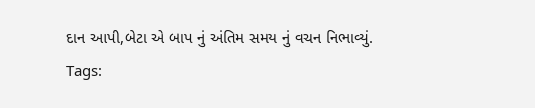દાન આપી,બેટા એ બાપ નું અંતિમ સમય નું વચન નિભાવ્યું.
Tags: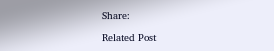Share:

Related Post